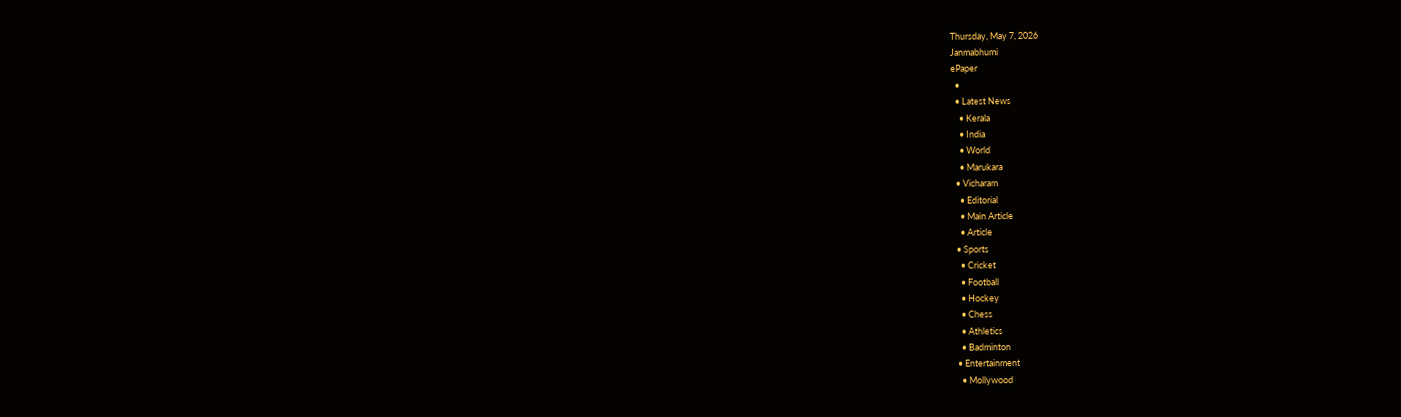Thursday, May 7, 2026
Janmabhumi
ePaper
  •
  • Latest News
    • Kerala
    • India
    • World
    • Marukara
  • Vicharam
    • Editorial
    • Main Article
    • Article
  • Sports
    • Cricket
    • Football
    • Hockey
    • Chess
    • Athletics
    • Badminton
  • Entertainment
    • Mollywood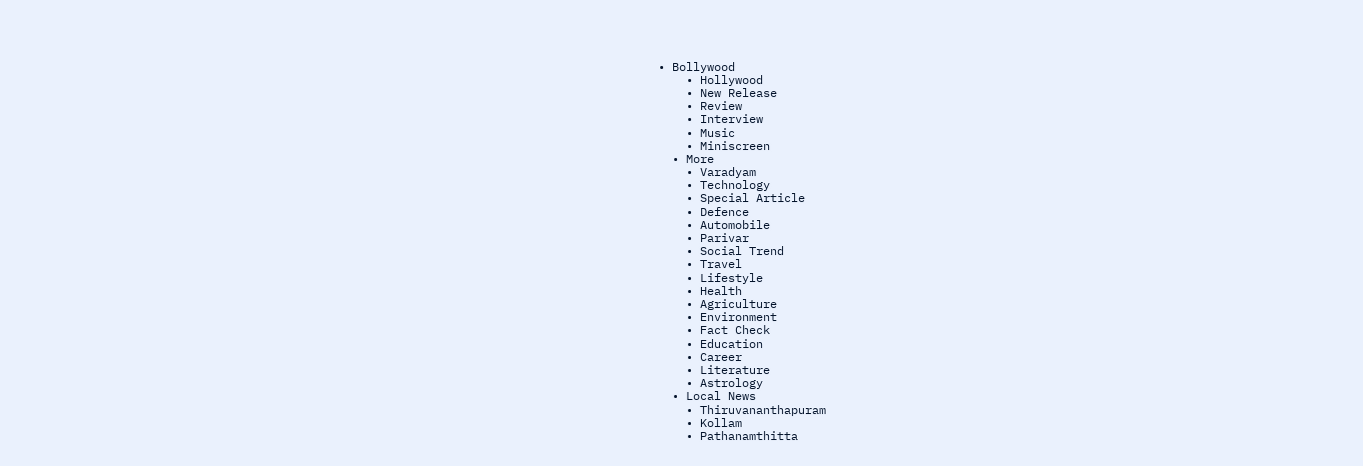• Bollywood
    • Hollywood
    • New Release
    • Review
    • Interview
    • Music
    • Miniscreen
  • More
    • Varadyam
    • Technology
    • Special Article
    • Defence
    • Automobile
    • Parivar
    • Social Trend
    • Travel
    • Lifestyle
    • Health
    • Agriculture
    • Environment
    • Fact Check
    • Education
    • Career
    • Literature
    • Astrology
  • Local News
    • Thiruvananthapuram
    • Kollam
    • Pathanamthitta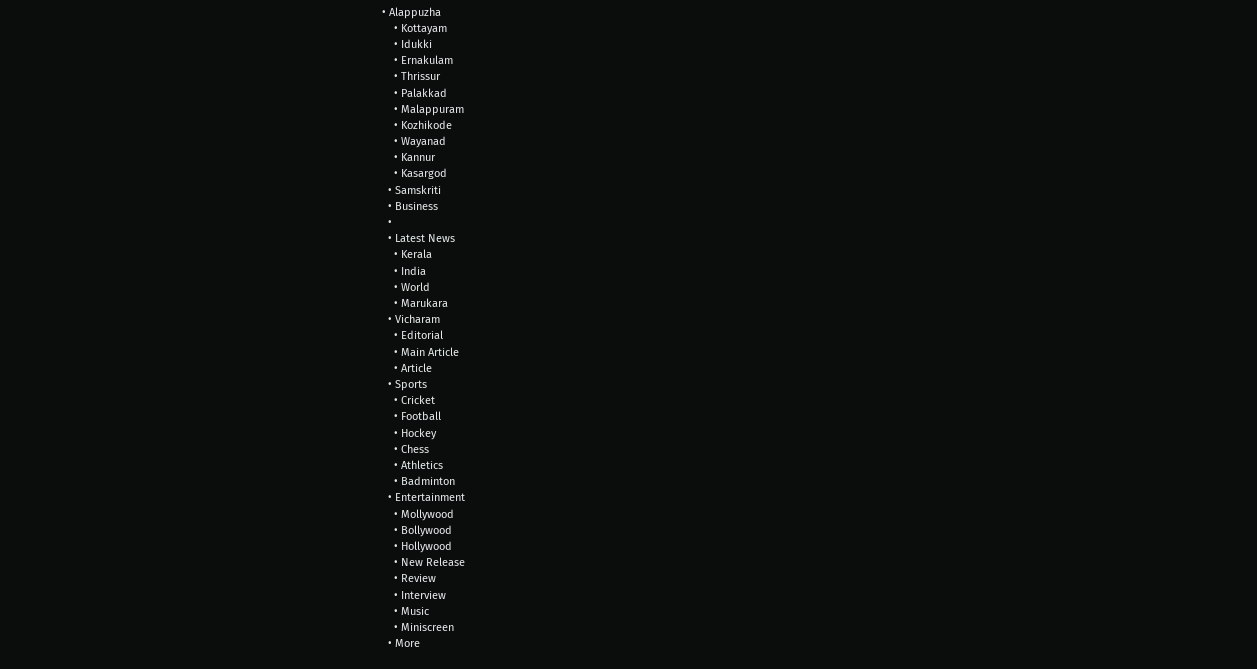• Alappuzha
    • Kottayam
    • Idukki
    • Ernakulam
    • Thrissur
    • Palakkad
    • Malappuram
    • Kozhikode
    • Wayanad
    • Kannur
    • Kasargod
  • Samskriti
  • Business
  •
  • Latest News
    • Kerala
    • India
    • World
    • Marukara
  • Vicharam
    • Editorial
    • Main Article
    • Article
  • Sports
    • Cricket
    • Football
    • Hockey
    • Chess
    • Athletics
    • Badminton
  • Entertainment
    • Mollywood
    • Bollywood
    • Hollywood
    • New Release
    • Review
    • Interview
    • Music
    • Miniscreen
  • More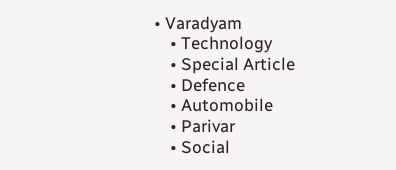• Varadyam
    • Technology
    • Special Article
    • Defence
    • Automobile
    • Parivar
    • Social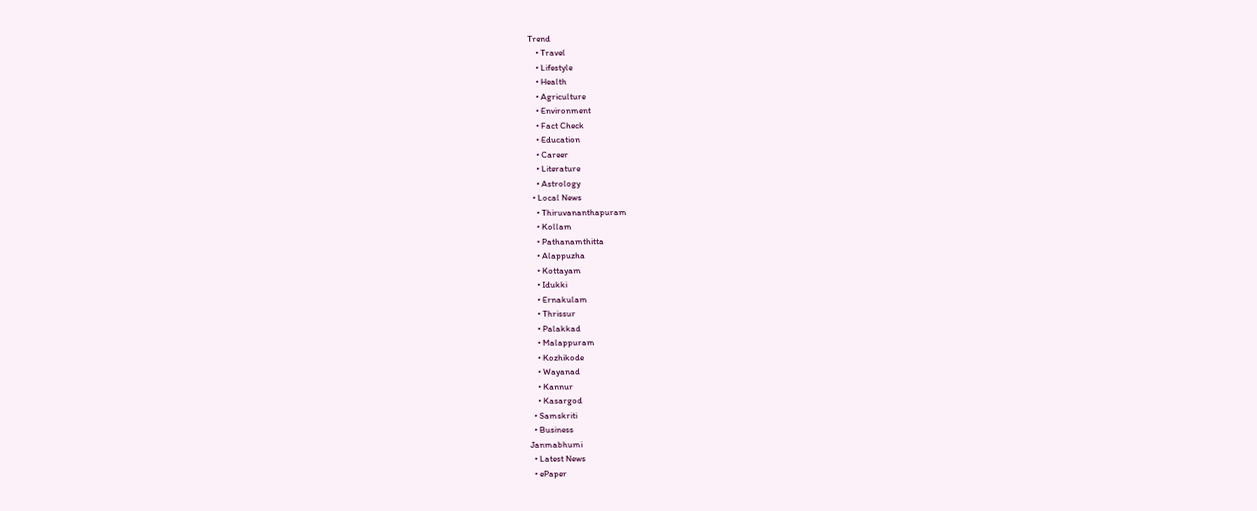Trend
    • Travel
    • Lifestyle
    • Health
    • Agriculture
    • Environment
    • Fact Check
    • Education
    • Career
    • Literature
    • Astrology
  • Local News
    • Thiruvananthapuram
    • Kollam
    • Pathanamthitta
    • Alappuzha
    • Kottayam
    • Idukki
    • Ernakulam
    • Thrissur
    • Palakkad
    • Malappuram
    • Kozhikode
    • Wayanad
    • Kannur
    • Kasargod
  • Samskriti
  • Business
Janmabhumi
  • Latest News
  • ePaper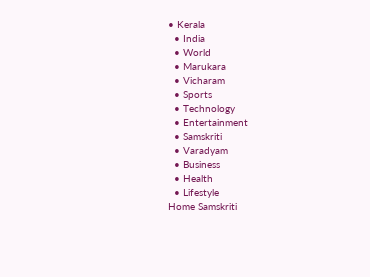• Kerala
  • India
  • World
  • Marukara
  • Vicharam
  • Sports
  • Technology
  • Entertainment
  • Samskriti
  • Varadyam
  • Business
  • Health
  • Lifestyle
Home Samskriti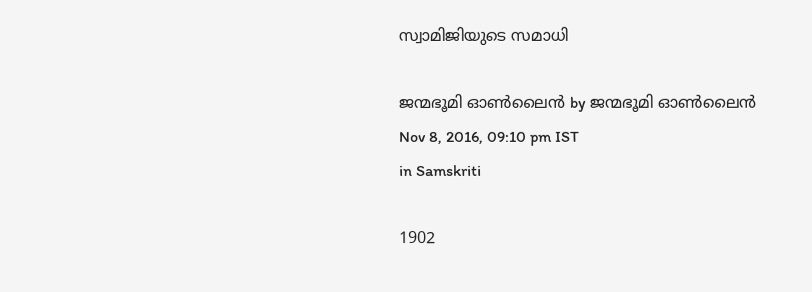സ്വാമിജിയുടെ സമാധി

ജന്മഭൂമി ഓണ്‍ലൈന്‍ by ജന്മഭൂമി ഓണ്‍ലൈന്‍
Nov 8, 2016, 09:10 pm IST
in Samskriti

1902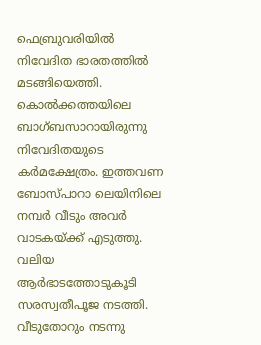ഫെബ്രുവരിയില്‍ നിവേദിത ഭാരതത്തില്‍ മടങ്ങിയെത്തി. കൊല്‍ക്കത്തയിലെ ബാഗ്ബസാറായിരുന്നു നിവേദിതയുടെ കര്‍മക്ഷേത്രം. ഇത്തവണ ബോസ്പാറാ ലെയിനിലെ നമ്പര്‍ വീടും അവര്‍ വാടകയ്‌ക്ക് എടുത്തു. വലിയ ആര്‍ഭാടത്തോടുകൂടി സരസ്വതീപൂജ നടത്തി. വീടുതോറും നടന്നു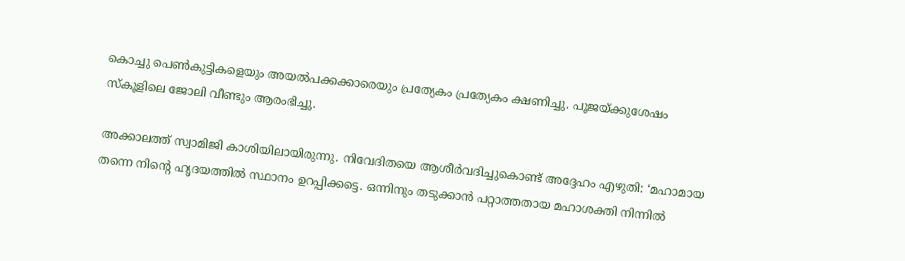കൊച്ചു പെണ്‍കുട്ടികളെയും അയല്‍പക്കക്കാരെയും പ്രത്യേകം പ്രത്യേകം ക്ഷണിച്ചു. പൂജയ്‌ക്കുശേഷം സ്‌കൂളിലെ ജോലി വീണ്ടും ആരംഭിച്ചു.

അക്കാലത്ത് സ്വാമിജി കാശിയിലായിരുന്നു. നിവേദിതയെ ആശീര്‍വദിച്ചുകൊണ്ട് അദ്ദേഹം എഴുതി: ‘മഹാമായ തന്നെ നിന്റെ ഹൃദയത്തില്‍ സ്ഥാനം ഉറപ്പിക്കട്ടെ. ഒന്നിനും തടുക്കാന്‍ പറ്റാത്തതായ മഹാശക്തി നിന്നില്‍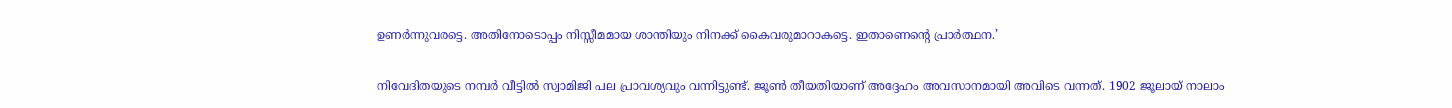ഉണര്‍ന്നുവരട്ടെ. അതിനോടൊപ്പം നിസ്സീമമായ ശാന്തിയും നിനക്ക് കൈവരുമാറാകട്ടെ. ഇതാണെന്റെ പ്രാര്‍ത്ഥന.’

നിവേദിതയുടെ നമ്പര്‍ വീട്ടില്‍ സ്വാമിജി പല പ്രാവശ്യവും വന്നിട്ടുണ്ട്. ജൂണ്‍ തീയതിയാണ് അദ്ദേഹം അവസാനമായി അവിടെ വന്നത്. 1902 ജൂലായ് നാലാം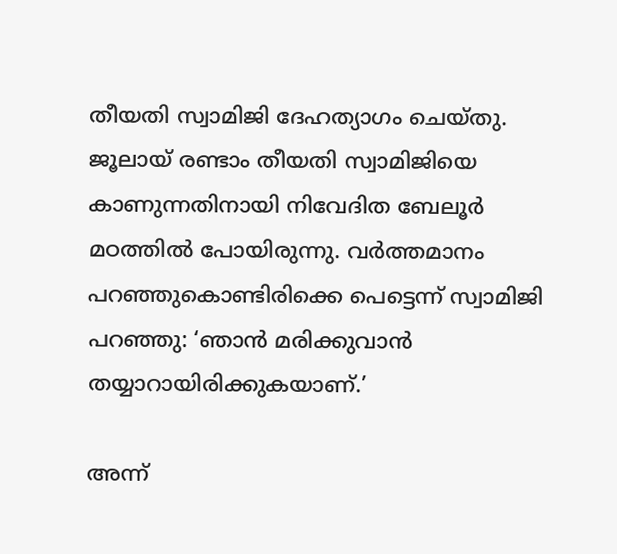തീയതി സ്വാമിജി ദേഹത്യാഗം ചെയ്തു. ജൂലായ് രണ്ടാം തീയതി സ്വാമിജിയെ കാണുന്നതിനായി നിവേദിത ബേലൂര്‍ മഠത്തില്‍ പോയിരുന്നു. വര്‍ത്തമാനം പറഞ്ഞുകൊണ്ടിരിക്കെ പെട്ടെന്ന് സ്വാമിജി പറഞ്ഞു: ‘ഞാന്‍ മരിക്കുവാന്‍ തയ്യാറായിരിക്കുകയാണ്.’

അന്ന്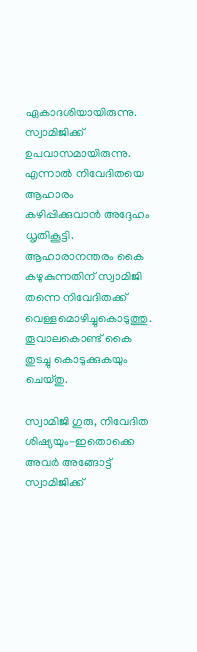ഏകാദശിയായിരുന്നു. സ്വാമിജിക്ക് ഉപവാസമായിരുന്നു. എന്നാല്‍ നിവേദിതയെ ആഹാരം കഴിപ്പിക്കുവാന്‍ അദ്ദേഹം ധൃതികൂട്ടി. ആഹാരാനന്തരം കൈ കഴുകുന്നതിന് സ്വാമിജി തന്നെ നിവേദിതക്ക് വെള്ളമൊഴിച്ചുകൊടുത്തു. തൂവാലകൊണ്ട് കൈ തുടച്ചു കൊടുക്കുകയും ചെയ്തു.

സ്വാമിജി ഗുരു, നിവേദിത ശിഷ്യയും-ഇതൊക്കെ അവര്‍ അങ്ങോട്ട് സ്വാമിജിക്ക്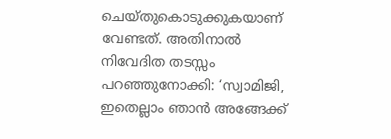ചെയ്തുകൊടുക്കുകയാണ് വേണ്ടത്. അതിനാല്‍ നിവേദിത തടസ്സം പറഞ്ഞുനോക്കി: ‘സ്വാമിജി, ഇതെല്ലാം ഞാന്‍ അങ്ങേക്ക്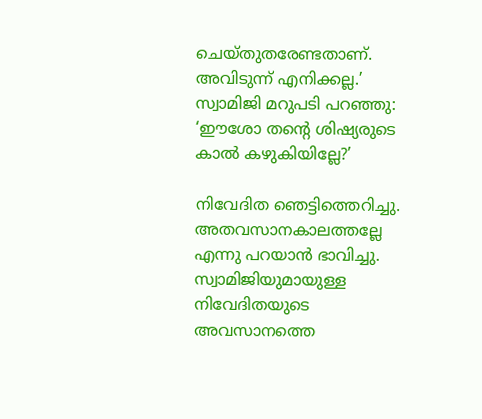ചെയ്തുതരേണ്ടതാണ്. അവിടുന്ന് എനിക്കല്ല.’ സ്വാമിജി മറുപടി പറഞ്ഞു: ‘ഈശോ തന്റെ ശിഷ്യരുടെ കാല്‍ കഴുകിയില്ലേ?’

നിവേദിത ഞെട്ടിത്തെറിച്ചു. അതവസാനകാലത്തല്ലേ എന്നു പറയാന്‍ ഭാവിച്ചു. സ്വാമിജിയുമായുള്ള നിവേദിതയുടെ അവസാനത്തെ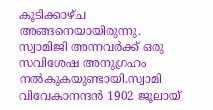കൂടിക്കാഴ്ച അങ്ങനെയായിരുന്നു. സ്വാമിജി അന്നവര്‍ക്ക് ഒരു സവിശേഷ അനുഗ്രഹം നല്‍കുകയുണ്ടായി.സ്വാമി വിവേകാനന്ദന്‍ 1902 ജൂലായ്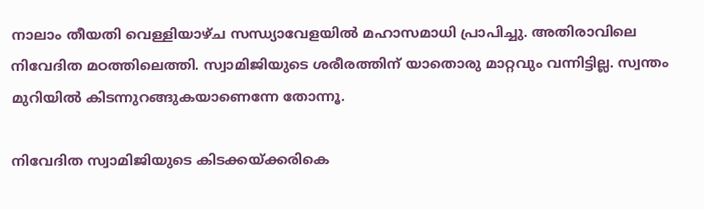നാലാം തീയതി വെള്ളിയാഴ്ച സന്ധ്യാവേളയില്‍ മഹാസമാധി പ്രാപിച്ചു. അതിരാവിലെ നിവേദിത മഠത്തിലെത്തി. സ്വാമിജിയുടെ ശരീരത്തിന് യാതൊരു മാറ്റവും വന്നിട്ടില്ല. സ്വന്തം മുറിയില്‍ കിടന്നുറങ്ങുകയാണെന്നേ തോന്നൂ.

നിവേദിത സ്വാമിജിയുടെ കിടക്കയ്‌ക്കരികെ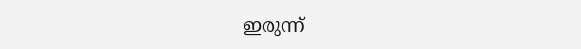ഇരുന്ന്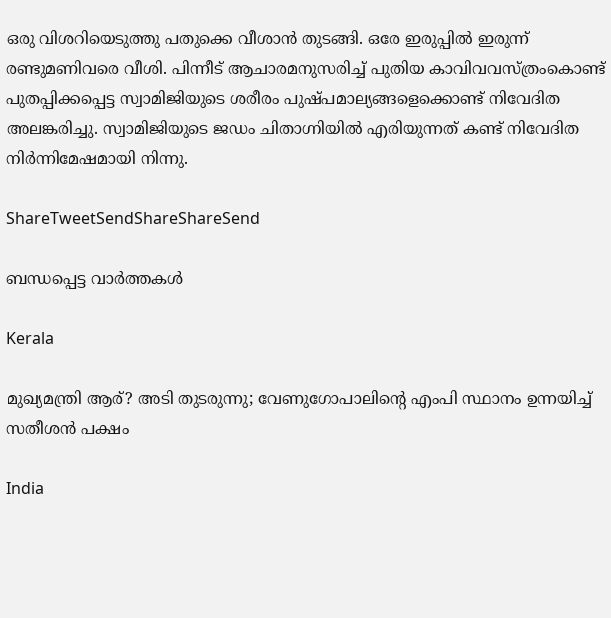ഒരു വിശറിയെടുത്തു പതുക്കെ വീശാന്‍ തുടങ്ങി. ഒരേ ഇരുപ്പില്‍ ഇരുന്ന് രണ്ടുമണിവരെ വീശി. പിന്നീട് ആചാരമനുസരിച്ച് പുതിയ കാവിവവസ്ത്രംകൊണ്ട് പുതപ്പിക്കപ്പെട്ട സ്വാമിജിയുടെ ശരീരം പുഷ്പമാല്യങ്ങളെക്കൊണ്ട് നിവേദിത അലങ്കരിച്ചു. സ്വാമിജിയുടെ ജഡം ചിതാഗ്നിയില്‍ എരിയുന്നത് കണ്ട് നിവേദിത നിര്‍ന്നിമേഷമായി നിന്നു.

ShareTweetSendShareShareSend

ബന്ധപ്പെട്ട വാര്‍ത്തകള്‍

Kerala

മുഖ്യമന്ത്രി ആര്? അടി തുടരുന്നു; വേണുഗോപാലിന്റെ എംപി സ്ഥാനം ഉന്നയിച്ച് സതീശന്‍ പക്ഷം

India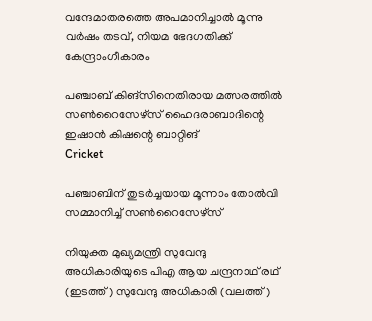വന്ദേമാതരത്തെ അപമാനിച്ചാല്‍ മൂന്നു വര്‍ഷം തടവ്, നിയമ ഭേദഗതിക്ക് കേന്ദ്രാംഗീകാരം

പഞ്ചാബ് കിങ്‌സിനെതിരായ മത്സരത്തില്‍ സണ്‍റൈസേഴ്‌സ് ഹൈദരാബാദിന്റെ ഇഷാന്‍ കിഷന്റെ ബാറ്റിങ്‌
Cricket

പഞ്ചാബിന് തുടര്‍ച്ചയായ മൂന്നാം തോൽവി സമ്മാനിച്ച് സൺറൈസേഴ്സ്

നിയുക്ത മുഖ്യമന്ത്രി സുവേന്ദു അധികാരിയുടെ പിഎ ആയ ചന്ദ്രനാഥ് രഥ് (ഇടത്ത്) സുവേന്ദു അധികാരി (വലത്ത്)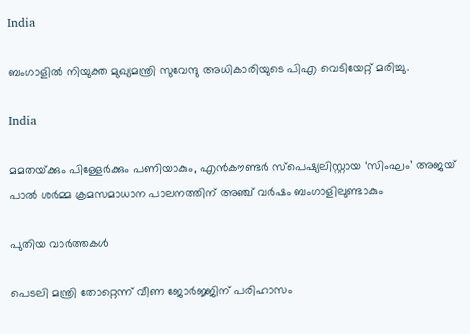India

ബംഗാളിൽ നിയുക്ത മുഖ്യമന്ത്രി സുവേന്ദു അധികാരിയുടെ പിഎ വെടിയേറ്റ് മരിച്ചു.

India

മമതയ്‌ക്കും പിള്ളേര്‍ക്കും പണിയാകും, എന്‍കൗണ്ടര്‍ സ്പെഷ്യലിസ്റ്റായ ‘സിംഘം’ അജയ് പാല്‍ ശര്‍മ്മ ക്രമസമാധാന പാലനത്തിന് അഞ്ച് വര്‍ഷം ബംഗാളിലുണ്ടാകും

പുതിയ വാര്‍ത്തകള്‍

പെടലി മന്ത്രി തോറ്റെന്ന് വീണ ജോര്‍ജ്ജിന് പരിഹാസം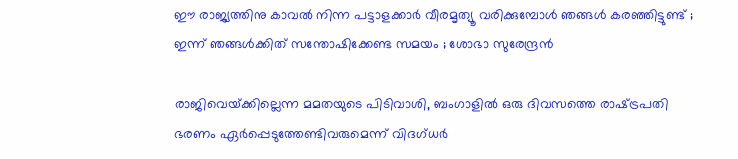ഈ രാജ്യത്തിനു കാവൽ നിന്ന പട്ടാളക്കാർ വീരമൃത്യൂ വരിക്കുമ്പോൾ ഞങ്ങൾ കരഞ്ഞിട്ടുണ്ട് ; ഇന്ന് ഞങ്ങൾക്കിത് സന്തോഷിക്കേണ്ട സമയം ; ശോഭാ സുരേന്ദ്രൻ

രാജിവെയ്‌ക്കില്ലെന്ന മമതയുടെ പിടിവാശി, ബംഗാളില്‍ ഒരു ദിവസത്തെ രാഷ്‌ട്രപതി ഭരണം ഏര്‍പ്പെടുത്തേണ്ടിവരുമെന്ന് വിദഗ്ധര്‍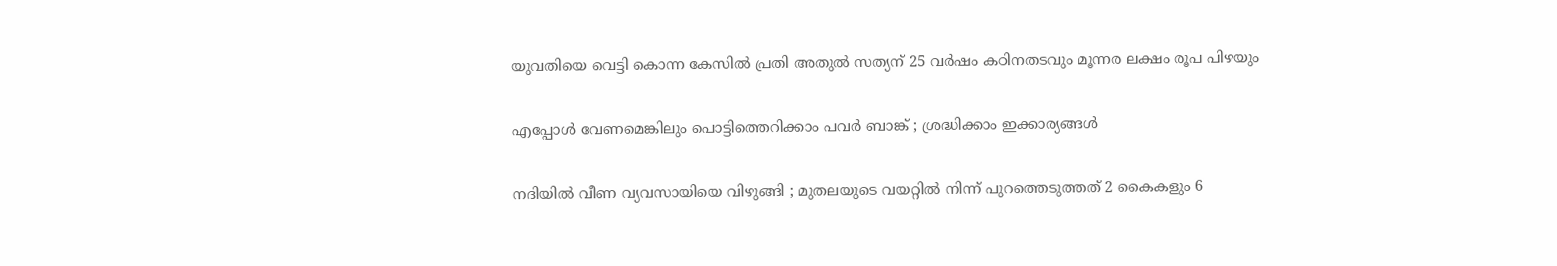യുവതിയെ വെട്ടി കൊന്ന കേസില്‍ പ്രതി അതുല്‍ സത്യന് 25 വര്‍ഷം കഠിനതടവും മൂന്നര ലക്ഷം രൂപ പിഴയും

എപ്പോൾ വേണമെങ്കിലും പൊട്ടിത്തെറിക്കാം പവർ ബാങ്ക് ; ശ്രദ്ധിക്കാം ഇക്കാര്യങ്ങൾ

നദിയിൽ വീണ വ്യവസായിയെ വിഴുങ്ങി ; മുതലയുടെ വയറ്റിൽ നിന്ന് പുറത്തെടുത്തത് 2 കൈകളും 6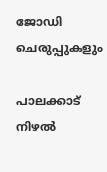ജോഡി ചെരുപ്പുകളും

പാലക്കാട് നിഴല്‍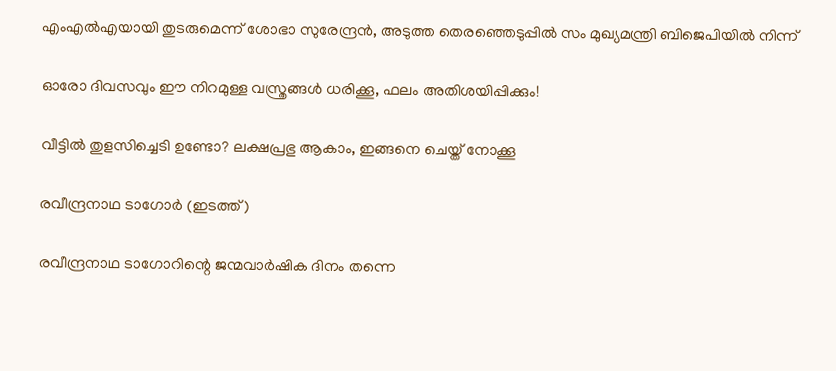എംഎല്‍എയായി തുടരുമെന്ന് ശോഭാ സുരേന്ദ്രന്‍, അടുത്ത തെരഞ്ഞെടുപ്പില്‍ സം മുഖ്യമന്ത്രി ബിജെപിയില്‍ നിന്ന്

ഓരോ ദിവസവും ഈ നിറമുള്ള വസ്ത്രങ്ങൾ ധരിക്കൂ, ഫലം അതിശയിപ്പിക്കും!

വീട്ടിൽ തുളസിച്ചെടി ഉണ്ടോ? ലക്ഷപ്രഭു ആകാം, ഇങ്ങനെ ചെയ്ത് നോക്കൂ

രവീന്ദ്രനാഥ ടാഗോര്‍ (ഇടത്ത്)

രവീന്ദ്രനാഥ ടാഗോറിന്റെ ജന്മവാര്‍ഷിക ദിനം തന്നെ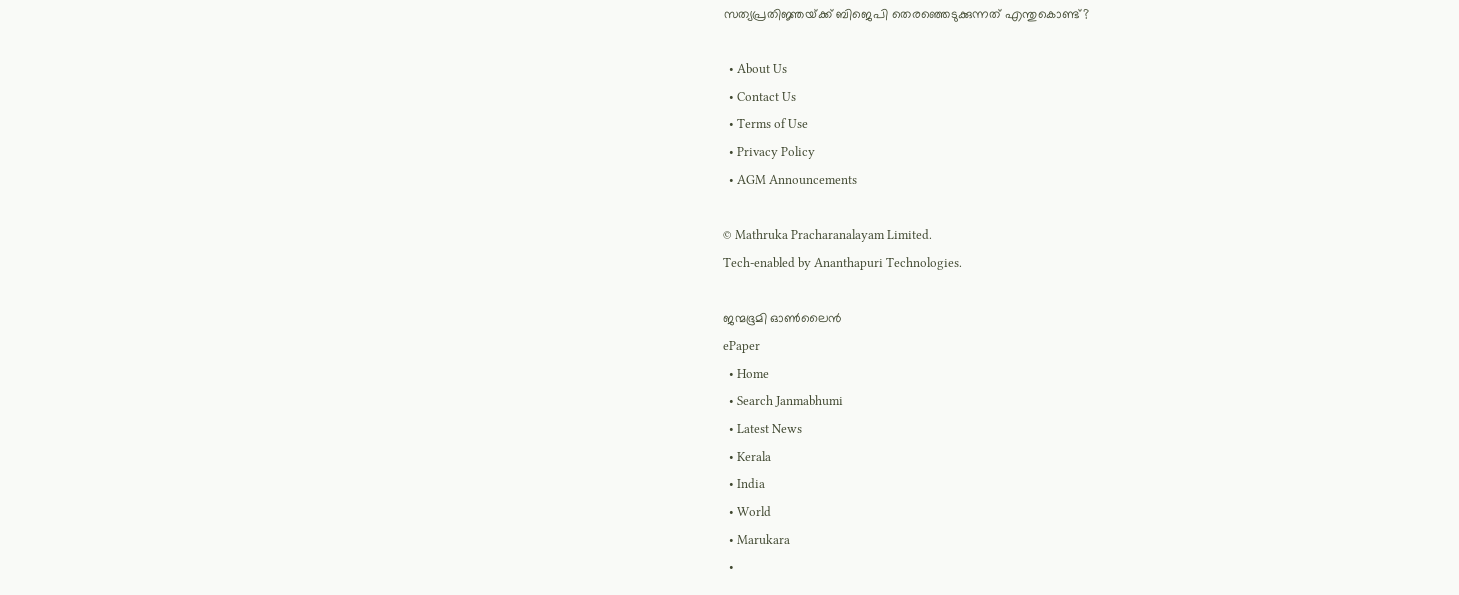സത്യപ്രതിജ്ഞയ്‌ക്ക് ബിജെപി തെരഞ്ഞെടുക്കുന്നത് എന്തുകൊണ്ട്?

  • About Us
  • Contact Us
  • Terms of Use
  • Privacy Policy
  • AGM Announcements

© Mathruka Pracharanalayam Limited.
Tech-enabled by Ananthapuri Technologies.

ജന്മഭൂമി ഓണ്‍ലൈന്‍
ePaper
  • Home
  • Search Janmabhumi
  • Latest News
  • Kerala
  • India
  • World
  • Marukara
  •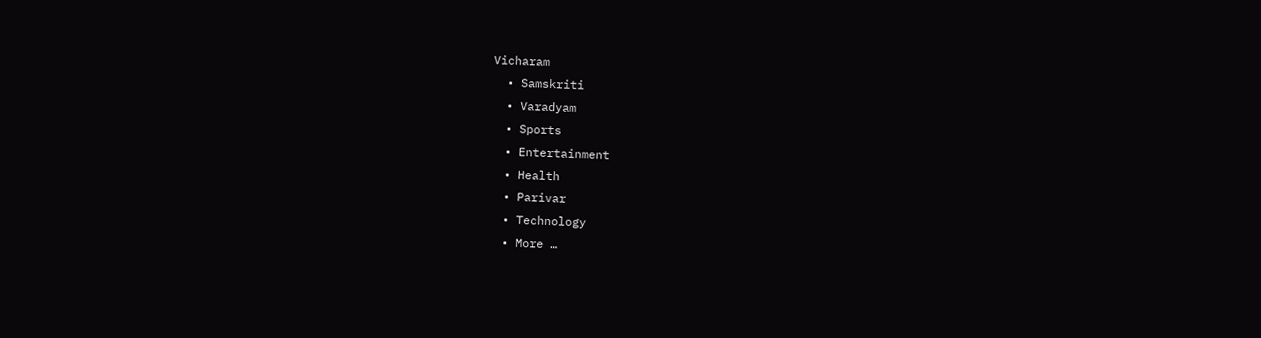Vicharam
  • Samskriti
  • Varadyam
  • Sports
  • Entertainment
  • Health
  • Parivar
  • Technology
  • More …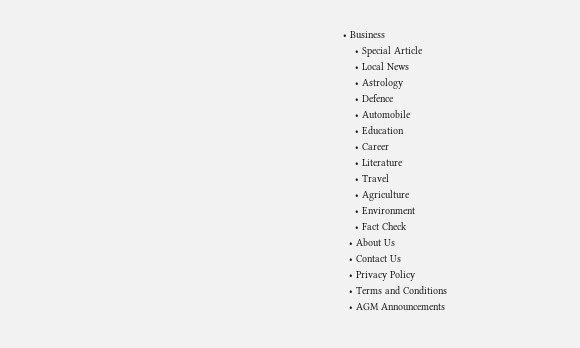• Business
    • Special Article
    • Local News
    • Astrology
    • Defence
    • Automobile
    • Education
    • Career
    • Literature
    • Travel
    • Agriculture
    • Environment
    • Fact Check
  • About Us
  • Contact Us
  • Privacy Policy
  • Terms and Conditions
  • AGM Announcements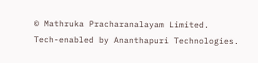© Mathruka Pracharanalayam Limited.
Tech-enabled by Ananthapuri Technologies.